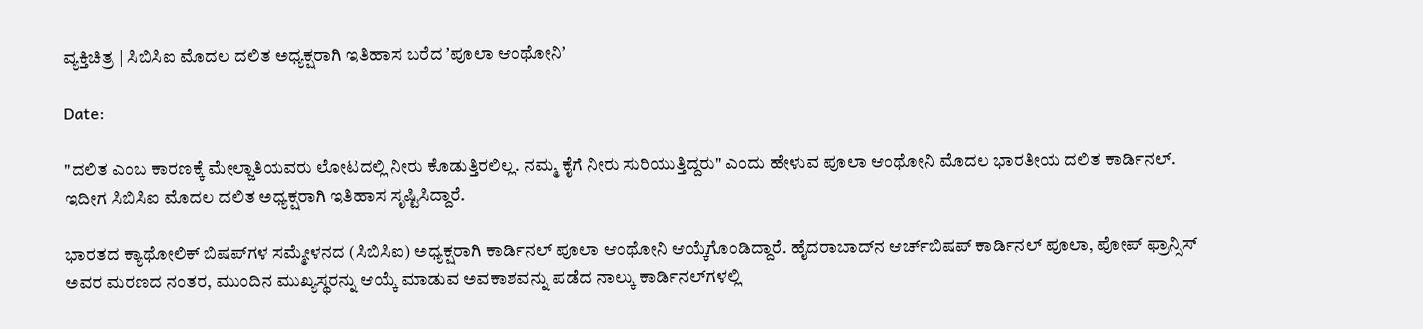ವ್ಯಕ್ತಿಚಿತ್ರ | ಸಿಬಿಸಿಐ ಮೊದಲ ದಲಿತ ಅಧ್ಯಕ್ಷರಾಗಿ ಇತಿಹಾಸ ಬರೆದ ʼಪೂಲಾ ಆಂಥೋನಿʼ

Date:

"ದಲಿತ ಎಂಬ ಕಾರಣಕ್ಕೆ ಮೇಲ್ಜಾತಿಯವರು ಲೋಟದಲ್ಲಿ ನೀರು ಕೊಡುತ್ತಿರಲಿಲ್ಲ. ನಮ್ಮ ಕೈಗೆ ನೀರು ಸುರಿಯುತ್ತಿದ್ದರು" ಎಂದು ಹೇಳುವ ಪೂಲಾ ಆಂಥೋನಿ ಮೊದಲ ಭಾರತೀಯ ದಲಿತ ಕಾರ್ಡಿನಲ್. ಇದೀಗ ಸಿಬಿಸಿಐ ಮೊದಲ ದಲಿತ ಅಧ್ಯಕ್ಷರಾಗಿ ಇತಿಹಾಸ ಸೃಷ್ಟಿಸಿದ್ದಾರೆ.

ಭಾರತದ ಕ್ಯಾಥೋಲಿಕ್ ಬಿಷಪ್‌ಗಳ ಸಮ್ಮೇಳನದ (ಸಿಬಿಸಿಐ) ಅಧ್ಯಕ್ಷರಾಗಿ ಕಾರ್ಡಿನಲ್ ಪೂಲಾ ಆಂಥೋನಿ ಆಯ್ಕೆಗೊಂಡಿದ್ದಾರೆ. ಹೈದರಾಬಾದ್‌ನ ಆರ್ಚ್‌ಬಿಷಪ್ ಕಾರ್ಡಿನಲ್ ಪೂಲಾ, ಪೋಪ್ ಫ್ರಾನ್ಸಿಸ್ ಅವರ ಮರಣದ ನಂತರ, ಮುಂದಿನ ಮುಖ್ಯಸ್ಥರನ್ನು ಆಯ್ಕೆ ಮಾಡುವ ಅವಕಾಶವನ್ನು ಪಡೆದ ನಾಲ್ಕು ಕಾರ್ಡಿನಲ್‌ಗಳಲ್ಲಿ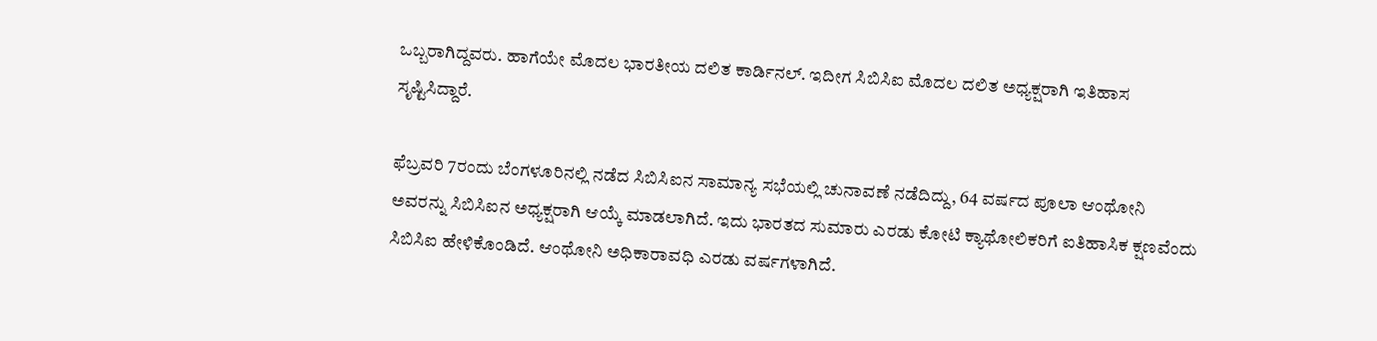ಒಬ್ಬರಾಗಿದ್ದವರು. ಹಾಗೆಯೇ ಮೊದಲ ಭಾರತೀಯ ದಲಿತ ಕಾರ್ಡಿನಲ್. ಇದೀಗ ಸಿಬಿಸಿಐ ಮೊದಲ ದಲಿತ ಅಧ್ಯಕ್ಷರಾಗಿ ಇತಿಹಾಸ ಸೃಷ್ಟಿಸಿದ್ದಾರೆ.

ಫೆಬ್ರವರಿ 7ರಂದು ಬೆಂಗಳೂರಿನಲ್ಲಿ ನಡೆದ ಸಿಬಿಸಿಐನ ಸಾಮಾನ್ಯ ಸಭೆಯಲ್ಲಿ ಚುನಾವಣೆ ನಡೆದಿದ್ದು, 64 ವರ್ಷದ ಪೂಲಾ ಆಂಥೋನಿ ಅವರನ್ನು ಸಿಬಿಸಿಐನ ಅಧ್ಯಕ್ಷರಾಗಿ ಆಯ್ಕೆ ಮಾಡಲಾಗಿದೆ. ಇದು ಭಾರತದ ಸುಮಾರು ಎರಡು ಕೋಟಿ ಕ್ಯಾಥೋಲಿಕರಿಗೆ ಐತಿಹಾಸಿಕ ಕ್ಷಣವೆಂದು ಸಿಬಿಸಿಐ ಹೇಳಿಕೊಂಡಿದೆ. ಆಂಥೋನಿ ಅಧಿಕಾರಾವಧಿ ಎರಡು ವರ್ಷಗಳಾಗಿದೆ.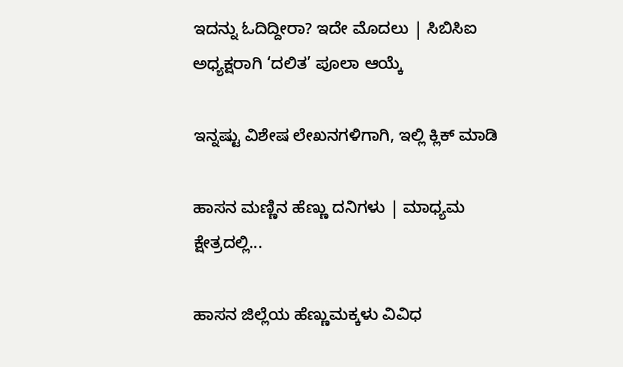ಇದನ್ನು ಓದಿದ್ದೀರಾ? ಇದೇ ಮೊದಲು | ಸಿಬಿಸಿಐ ಅಧ್ಯಕ್ಷರಾಗಿ ‘ದಲಿತ’ ಪೂಲಾ ಆಯ್ಕೆ

ಇನ್ನಷ್ಟು ವಿಶೇಷ ಲೇಖನಗಳಿಗಾಗಿ, ಇಲ್ಲಿ ಕ್ಲಿಕ್ ಮಾಡಿ

ಹಾಸನ ಮಣ್ಣಿನ ಹೆಣ್ಣು ದನಿಗಳು | ಮಾಧ್ಯಮ ಕ್ಷೇತ್ರದಲ್ಲಿ...

ಹಾಸನ ಜಿಲ್ಲೆಯ ಹೆಣ್ಣುಮಕ್ಕಳು ವಿವಿಧ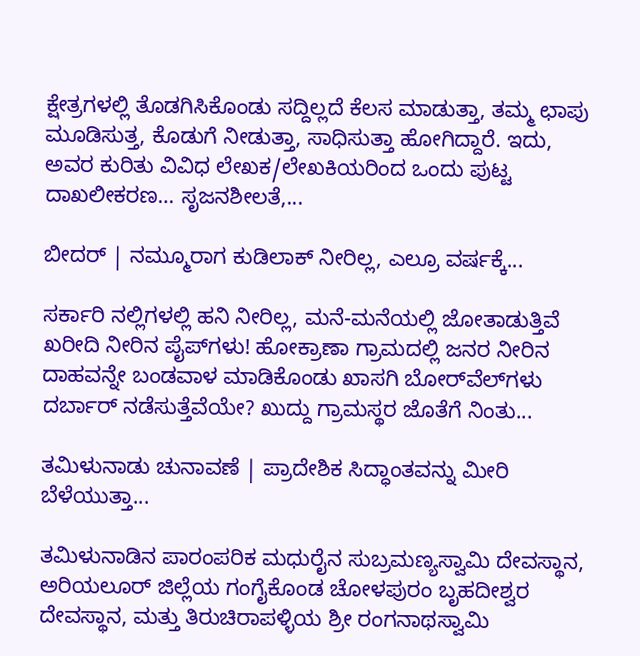ಕ್ಷೇತ್ರಗಳಲ್ಲಿ ತೊಡಗಿಸಿಕೊಂಡು ಸದ್ದಿಲ್ಲದೆ ಕೆಲಸ ಮಾಡುತ್ತಾ, ತಮ್ಮ ಛಾಪು ಮೂಡಿಸುತ್ತ, ಕೊಡುಗೆ ನೀಡುತ್ತಾ, ಸಾಧಿಸುತ್ತಾ ಹೋಗಿದ್ದಾರೆ. ಇದು, ಅವರ ಕುರಿತು ವಿವಿಧ ಲೇಖಕ/ಲೇಖಕಿಯರಿಂದ ಒಂದು ಪುಟ್ಟ ದಾಖಲೀಕರಣ… ಸೃಜನಶೀಲತೆ,...

ಬೀದರ್ | ನಮ್ಮೂರಾಗ ಕುಡಿಲಾಕ್ ನೀರಿಲ್ಲ, ಎಲ್ರೂ ವರ್ಷಕ್ಕೆ...

ಸರ್ಕಾರಿ ನಲ್ಲಿಗಳಲ್ಲಿ ಹನಿ ನೀರಿಲ್ಲ, ಮನೆ-ಮನೆಯಲ್ಲಿ ಜೋತಾಡುತ್ತಿವೆ ಖರೀದಿ ನೀರಿನ ಪೈಪ್‌ಗಳು! ಹೋಕ್ರಾಣಾ ಗ್ರಾಮದಲ್ಲಿ ಜನರ ನೀರಿನ ದಾಹವನ್ನೇ ಬಂಡವಾಳ ಮಾಡಿಕೊಂಡು ಖಾಸಗಿ ಬೋರ್‌ವೆಲ್‌ಗಳು ದರ್ಬಾರ್‌ ನಡೆಸುತ್ತೆವೆಯೇ? ಖುದ್ದು ಗ್ರಾಮಸ್ಥರ ಜೊತೆಗೆ ನಿಂತು...

ತಮಿಳುನಾಡು ಚುನಾವಣೆ | ಪ್ರಾದೇಶಿಕ ಸಿದ್ಧಾಂತವನ್ನು ಮೀರಿ ಬೆಳೆಯುತ್ತಾ...

ತಮಿಳುನಾಡಿನ ಪಾರಂಪರಿಕ ಮಧುರೈನ ಸುಬ್ರಮಣ್ಯಸ್ವಾಮಿ ದೇವಸ್ಥಾನ, ಅರಿಯಲೂರ್ ಜಿಲ್ಲೆಯ ಗಂಗೈಕೊಂಡ ಚೋಳಪುರಂ ಬೃಹದೀಶ್ವರ ದೇವಸ್ಥಾನ, ಮತ್ತು ತಿರುಚಿರಾಪಳ್ಳಿಯ ಶ್ರೀ ರಂಗನಾಥಸ್ವಾಮಿ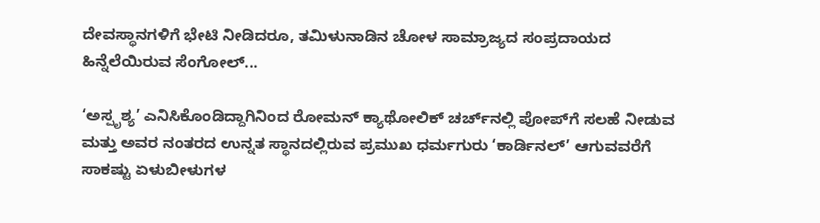ದೇವಸ್ಥಾನಗಳಿಗೆ ಭೇಟಿ ನೀಡಿದರೂ, ತಮಿಳುನಾಡಿನ ಚೋಳ ಸಾಮ್ರಾಜ್ಯದ ಸಂಪ್ರದಾಯದ ಹಿನ್ನೆಲೆಯಿರುವ ಸೆಂಗೋಲ್...

‘ಅಸ್ಪೃಶ್ಯ’ ಎನಿಸಿಕೊಂಡಿದ್ದಾಗಿನಿಂದ ರೋಮನ್ ಕ್ಯಾಥೋಲಿಕ್ ಚರ್ಚ್‌ನಲ್ಲಿ ಪೋಪ್‌ಗೆ ಸಲಹೆ ನೀಡುವ ಮತ್ತು ಅವರ ನಂತರದ ಉನ್ನತ ಸ್ಥಾನದಲ್ಲಿರುವ ಪ್ರಮುಖ ಧರ್ಮಗುರು ‘ಕಾರ್ಡಿನಲ್’ ಆಗುವವರೆಗೆ ಸಾಕಷ್ಟು ಏಳುಬೀಳುಗಳ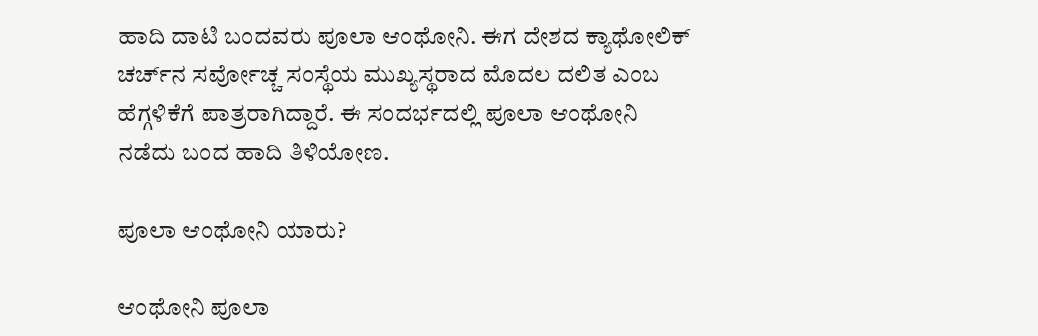ಹಾದಿ ದಾಟಿ ಬಂದವರು ಪೂಲಾ ಆಂಥೋನಿ. ಈಗ ದೇಶದ ಕ್ಯಾಥೋಲಿಕ್ ಚರ್ಚ್‌ನ ಸರ್ವೋಚ್ಚ ಸಂಸ್ಥೆಯ ಮುಖ್ಯಸ್ಥರಾದ ಮೊದಲ ದಲಿತ ಎಂಬ ಹೆಗ್ಗಳಿಕೆಗೆ ಪಾತ್ರರಾಗಿದ್ದಾರೆ. ಈ ಸಂದರ್ಭದಲ್ಲಿ ಪೂಲಾ ಆಂಥೋನಿ ನಡೆದು ಬಂದ ಹಾದಿ ತಿಳಿಯೋಣ.

ಪೂಲಾ ಆಂಥೋನಿ ಯಾರು?

ಆಂಥೋನಿ ಪೂಲಾ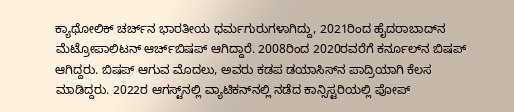ಕ್ಯಾಥೋಲಿಕ್ ಚರ್ಚ್‌ನ ಭಾರತೀಯ ಧರ್ಮಗುರುಗಳಾಗಿದ್ದು, 2021ರಿಂದ ಹೈದರಾಬಾದ್‌ನ ಮೆಟ್ರೋಪಾಲಿಟನ್ ಆರ್ಚ್‌ಬಿಷಪ್ ಆಗಿದ್ದಾರೆ. 2008ರಿಂದ 2020ರವರೆಗೆ ಕರ್ನೂಲ್‌ನ ಬಿಷಪ್ ಆಗಿದ್ದರು. ಬಿಷಪ್ ಆಗುವ ಮೊದಲು, ಅವರು ಕಡಪ ಡಯಾಸಿಸ್‌ನ ಪಾದ್ರಿಯಾಗಿ ಕೆಲಸ ಮಾಡಿದ್ದರು. 2022ರ ಆಗಸ್ಟ್‌ನಲ್ಲಿ ವ್ಯಾಟಿಕನ್‌ನಲ್ಲಿ ನಡೆದ ಕಾನ್ಸಿಸ್ಟರಿಯಲ್ಲಿ ಪೋಪ್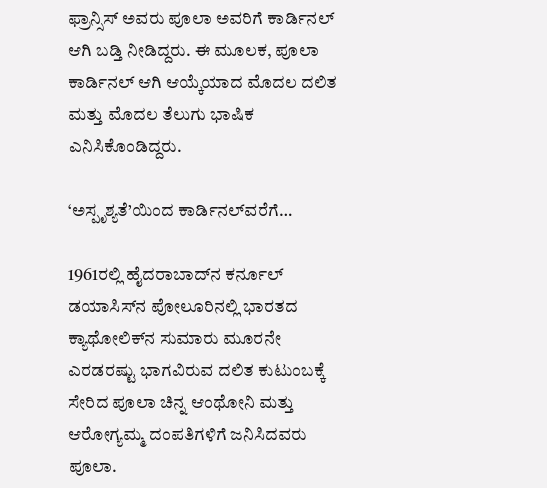ಫ್ರಾನ್ಸಿಸ್ ಅವರು ಪೂಲಾ ಅವರಿಗೆ ಕಾರ್ಡಿನಲ್ ಆಗಿ ಬಡ್ತಿ ನೀಡಿದ್ದರು. ಈ ಮೂಲಕ, ಪೂಲಾ ಕಾರ್ಡಿನಲ್ ಆಗಿ ಆಯ್ಕೆಯಾದ ಮೊದಲ ದಲಿತ ಮತ್ತು ಮೊದಲ ತೆಲುಗು ಭಾಷಿಕ ಎನಿಸಿಕೊಂಡಿದ್ದರು.

‘ಅಸ್ಪೃಶ್ಯತೆ’ಯಿಂದ ಕಾರ್ಡಿನಲ್‌ವರೆಗೆ…

1961ರಲ್ಲಿ ಹೈದರಾಬಾದ್‌ನ ಕರ್ನೂಲ್ ಡಯಾಸಿಸ್‌ನ ಪೋಲೂರಿನಲ್ಲಿ ಭಾರತದ ಕ್ಯಾಥೋಲಿಕ್‌ನ ಸುಮಾರು ಮೂರನೇ ಎರಡರಷ್ಟು ಭಾಗವಿರುವ ದಲಿತ ಕುಟುಂಬಕ್ಕೆ ಸೇರಿದ ಪೂಲಾ ಚಿನ್ನ ಆಂಥೋನಿ ಮತ್ತು ಆರೋಗ್ಯಮ್ಮ ದಂಪತಿಗಳಿಗೆ ಜನಿಸಿದವರು ಪೂಲಾ.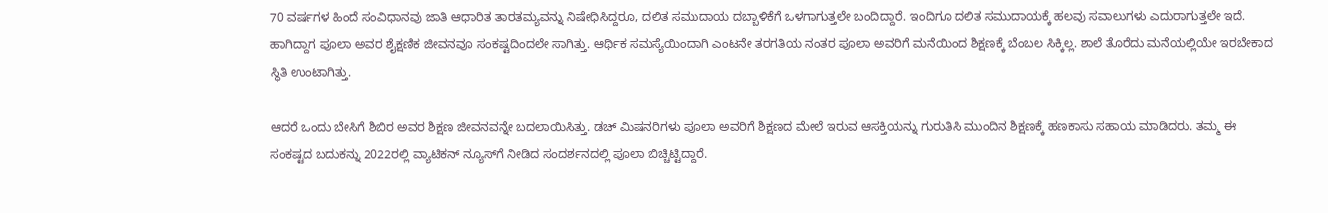70 ವರ್ಷಗಳ ಹಿಂದೆ ಸಂವಿಧಾನವು ಜಾತಿ ಆಧಾರಿತ ತಾರತಮ್ಯವನ್ನು ನಿಷೇಧಿಸಿದ್ದರೂ, ದಲಿತ ಸಮುದಾಯ ದಬ್ಬಾಳಿಕೆಗೆ ಒಳಗಾಗುತ್ತಲೇ ಬಂದಿದ್ದಾರೆ. ಇಂದಿಗೂ ದಲಿತ ಸಮುದಾಯಕ್ಕೆ ಹಲವು ಸವಾಲುಗಳು ಎದುರಾಗುತ್ತಲೇ ಇದೆ. ಹಾಗಿದ್ದಾಗ ಪೂಲಾ ಅವರ ಶೈಕ್ಷಣಿಕ ಜೀವನವೂ ಸಂಕಷ್ಟದಿಂದಲೇ ಸಾಗಿತ್ತು. ಆರ್ಥಿಕ ಸಮಸ್ಯೆಯಿಂದಾಗಿ ಎಂಟನೇ ತರಗತಿಯ ನಂತರ ಪೂಲಾ ಅವರಿಗೆ ಮನೆಯಿಂದ ಶಿಕ್ಷಣಕ್ಕೆ ಬೆಂಬಲ ಸಿಕ್ಕಿಲ್ಲ. ಶಾಲೆ ತೊರೆದು ಮನೆಯಲ್ಲಿಯೇ ಇರಬೇಕಾದ ಸ್ಥಿತಿ ಉಂಟಾಗಿತ್ತು.

ಆದರೆ ಒಂದು ಬೇಸಿಗೆ ಶಿಬಿರ ಅವರ ಶಿಕ್ಷಣ ಜೀವನವನ್ನೇ ಬದಲಾಯಿಸಿತ್ತು. ಡಚ್ ಮಿಷನರಿಗಳು ಪೂಲಾ ಅವರಿಗೆ ಶಿಕ್ಷಣದ ಮೇಲೆ ಇರುವ ಆಸಕ್ತಿಯನ್ನು ಗುರುತಿಸಿ ಮುಂದಿನ ಶಿಕ್ಷಣಕ್ಕೆ ಹಣಕಾಸು ಸಹಾಯ ಮಾಡಿದರು. ತಮ್ಮ ಈ ಸಂಕಷ್ಟದ ಬದುಕನ್ನು 2022ರಲ್ಲಿ ವ್ಯಾಟಿಕನ್ ನ್ಯೂಸ್‌ಗೆ ನೀಡಿದ ಸಂದರ್ಶನದಲ್ಲಿ ಪೂಲಾ ಬಿಚ್ಚಿಟ್ಟಿದ್ದಾರೆ.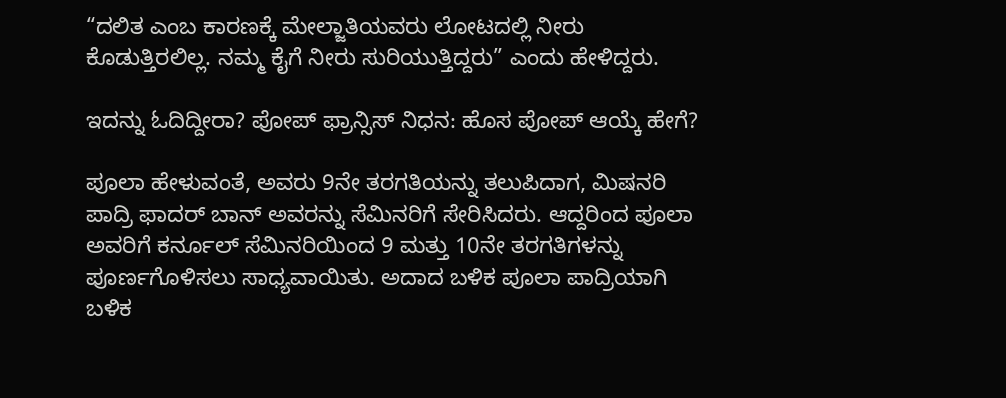“ದಲಿತ ಎಂಬ ಕಾರಣಕ್ಕೆ ಮೇಲ್ಜಾತಿಯವರು ಲೋಟದಲ್ಲಿ ನೀರು ಕೊಡುತ್ತಿರಲಿಲ್ಲ. ನಮ್ಮ ಕೈಗೆ ನೀರು ಸುರಿಯುತ್ತಿದ್ದರು” ಎಂದು ಹೇಳಿದ್ದರು.

ಇದನ್ನು ಓದಿದ್ದೀರಾ? ಪೋಪ್ ಫ್ರಾನ್ಸಿಸ್ ನಿಧನ: ಹೊಸ ಪೋಪ್ ಆಯ್ಕೆ ಹೇಗೆ?

ಪೂಲಾ ಹೇಳುವಂತೆ, ಅವರು 9ನೇ ತರಗತಿಯನ್ನು ತಲುಪಿದಾಗ, ಮಿಷನರಿ ಪಾದ್ರಿ ಫಾದರ್ ಬಾನ್ ಅವರನ್ನು ಸೆಮಿನರಿಗೆ ಸೇರಿಸಿದರು. ಆದ್ದರಿಂದ ಪೂಲಾ ಅವರಿಗೆ ಕರ್ನೂಲ್ ಸೆಮಿನರಿಯಿಂದ 9 ಮತ್ತು 10ನೇ ತರಗತಿಗಳನ್ನು ಪೂರ್ಣಗೊಳಿಸಲು ಸಾಧ್ಯವಾಯಿತು. ಅದಾದ ಬಳಿಕ ಪೂಲಾ ಪಾದ್ರಿಯಾಗಿ ಬಳಿಕ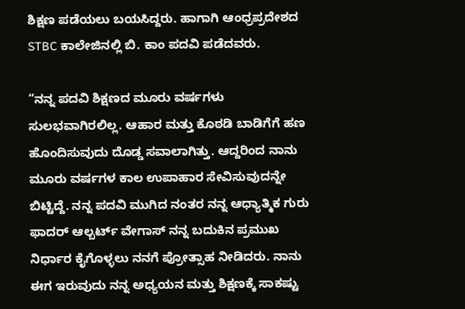ಶಿಕ್ಷಣ ಪಡೆಯಲು ಬಯಸಿದ್ದರು. ಹಾಗಾಗಿ ಆಂಧ್ರಪ್ರದೇಶದ STBC ಕಾಲೇಜಿನಲ್ಲಿ ಬಿ. ಕಾಂ ಪದವಿ ಪಡೆದವರು.

“ನನ್ನ ಪದವಿ ಶಿಕ್ಷಣದ ಮೂರು ವರ್ಷಗಳು ಸುಲಭವಾಗಿರಲಿಲ್ಲ. ಆಹಾರ ಮತ್ತು ಕೊಠಡಿ ಬಾಡಿಗೆಗೆ ಹಣ ಹೊಂದಿಸುವುದು ದೊಡ್ಡ ಸವಾಲಾಗಿತ್ತು. ಆದ್ದರಿಂದ ನಾನು ಮೂರು ವರ್ಷಗಳ ಕಾಲ ಉಪಾಹಾರ ಸೇವಿಸುವುದನ್ನೇ ಬಿಟ್ಟಿದ್ದೆ. ನನ್ನ ಪದವಿ ಮುಗಿದ ನಂತರ ನನ್ನ ಆಧ್ಯಾತ್ಮಿಕ ಗುರು ಫಾದರ್ ಆಲ್ಬರ್ಟ್ ವೇಗಾಸ್ ನನ್ನ ಬದುಕಿನ ಪ್ರಮುಖ ನಿರ್ಧಾರ ಕೈಗೊಳ್ಳಲು ನನಗೆ ಪ್ರೋತ್ಸಾಹ ನೀಡಿದರು. ನಾನು ಈಗ ಇರುವುದು ನನ್ನ ಅಧ್ಯಯನ ಮತ್ತು ಶಿಕ್ಷಣಕ್ಕೆ ಸಾಕಷ್ಟು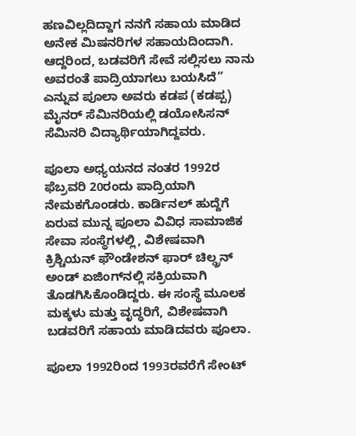ಹಣವಿಲ್ಲದಿದ್ದಾಗ ನನಗೆ ಸಹಾಯ ಮಾಡಿದ ಅನೇಕ ಮಿಷನರಿಗಳ ಸಹಾಯದಿಂದಾಗಿ. ಆದ್ದರಿಂದ, ಬಡವರಿಗೆ ಸೇವೆ ಸಲ್ಲಿಸಲು ನಾನು ಅವರಂತೆ ಪಾದ್ರಿಯಾಗಲು ಬಯಸಿದೆ” ಎನ್ನುವ ಪೂಲಾ ಅವರು ಕಡಪ (ಕಡಪ್ಪ) ಮೈನರ್ ಸೆಮಿನರಿಯಲ್ಲಿ ಡಯೋಸಿಸನ್ ಸೆಮಿನರಿ ವಿದ್ಯಾರ್ಥಿಯಾಗಿದ್ದವರು.

ಪೂಲಾ ಅಧ್ಯಯನದ ನಂತರ 1992ರ ಫೆಬ್ರವರಿ 20ರಂದು ಪಾದ್ರಿಯಾಗಿ ನೇಮಕಗೊಂಡರು. ಕಾರ್ಡಿನಲ್ ಹುದ್ದೆಗೆ ಏರುವ ಮುನ್ನ ಪೂಲಾ ವಿವಿಧ ಸಾಮಾಜಿಕ ಸೇವಾ ಸಂಸ್ಥೆಗಳಲ್ಲಿ, ವಿಶೇಷವಾಗಿ ಕ್ರಿಶ್ಚಿಯನ್ ಫೌಂಡೇಶನ್ ಫಾರ್ ಚಿಲ್ಡ್ರನ್ ಅಂಡ್ ಏಜಿಂಗ್‌ನಲ್ಲಿ ಸಕ್ರಿಯವಾಗಿ ತೊಡಗಿಸಿಕೊಂಡಿದ್ದರು. ಈ ಸಂಸ್ಥೆ ಮೂಲಕ ಮಕ್ಕಳು ಮತ್ತು ವೃದ್ಧರಿಗೆ, ವಿಶೇಷವಾಗಿ ಬಡವರಿಗೆ ಸಹಾಯ ಮಾಡಿದವರು ಪೂಲಾ.

ಪೂಲಾ 1992ರಿಂದ 1993ರವರೆಗೆ ಸೇಂಟ್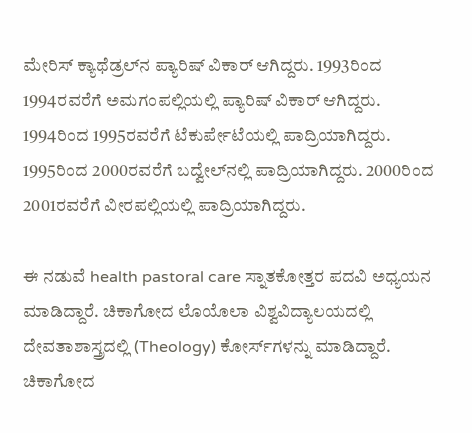ಮೇರಿಸ್ ಕ್ಯಾಥೆಡ್ರಲ್‌ನ ಪ್ಯಾರಿಷ್ ವಿಕಾರ್ ಆಗಿದ್ದರು. 1993ರಿಂದ 1994ರವರೆಗೆ ಅಮಗಂಪಲ್ಲಿಯಲ್ಲಿ ಪ್ಯಾರಿಷ್ ವಿಕಾರ್ ಆಗಿದ್ದರು. 1994ರಿಂದ 1995ರವರೆಗೆ ಟೆಕುರ್ಪೇಟೆಯಲ್ಲಿ ಪಾದ್ರಿಯಾಗಿದ್ದರು. 1995ರಿಂದ 2000ರವರೆಗೆ ಬದ್ವೇಲ್‌ನಲ್ಲಿ ಪಾದ್ರಿಯಾಗಿದ್ದರು. 2000ರಿಂದ 2001ರವರೆಗೆ ವೀರಪಲ್ಲಿಯಲ್ಲಿ ಪಾದ್ರಿಯಾಗಿದ್ದರು.

ಈ ನಡುವೆ health pastoral care ಸ್ನಾತಕೋತ್ತರ ಪದವಿ ಅಧ್ಯಯನ ಮಾಡಿದ್ದಾರೆ. ಚಿಕಾಗೋದ ಲೊಯೊಲಾ ವಿಶ್ವವಿದ್ಯಾಲಯದಲ್ಲಿ ದೇವತಾಶಾಸ್ತ್ರದಲ್ಲಿ (Theology) ಕೋರ್ಸ್‌ಗಳನ್ನು ಮಾಡಿದ್ದಾರೆ. ಚಿಕಾಗೋದ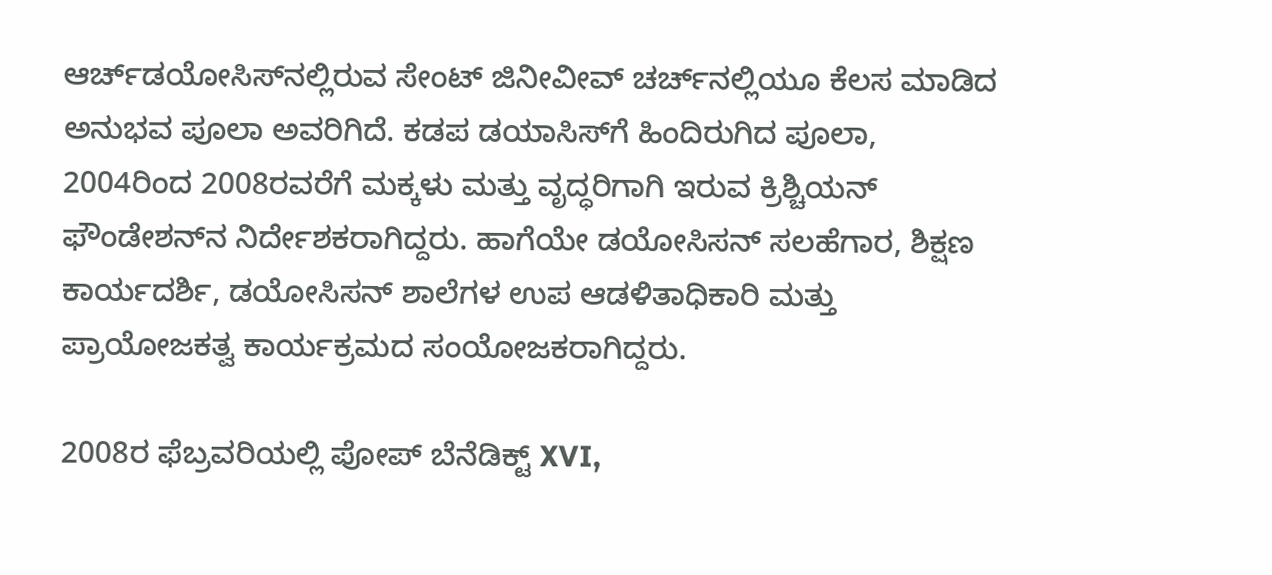ಆರ್ಚ್‌ಡಯೋಸಿಸ್‌ನಲ್ಲಿರುವ ಸೇಂಟ್ ಜಿನೀವೀವ್ ಚರ್ಚ್‌ನಲ್ಲಿಯೂ ಕೆಲಸ ಮಾಡಿದ ಅನುಭವ ಪೂಲಾ ಅವರಿಗಿದೆ. ಕಡಪ ಡಯಾಸಿಸ್‌ಗೆ ಹಿಂದಿರುಗಿದ ಪೂಲಾ, 2004ರಿಂದ 2008ರವರೆಗೆ ಮಕ್ಕಳು ಮತ್ತು ವೃದ್ಧರಿಗಾಗಿ ಇರುವ ಕ್ರಿಶ್ಚಿಯನ್ ಫೌಂಡೇಶನ್‌ನ ನಿರ್ದೇಶಕರಾಗಿದ್ದರು. ಹಾಗೆಯೇ ಡಯೋಸಿಸನ್ ಸಲಹೆಗಾರ, ಶಿಕ್ಷಣ ಕಾರ್ಯದರ್ಶಿ, ಡಯೋಸಿಸನ್ ಶಾಲೆಗಳ ಉಪ ಆಡಳಿತಾಧಿಕಾರಿ ಮತ್ತು ಪ್ರಾಯೋಜಕತ್ವ ಕಾರ್ಯಕ್ರಮದ ಸಂಯೋಜಕರಾಗಿದ್ದರು.

2008ರ ಫೆಬ್ರವರಿಯಲ್ಲಿ ಪೋಪ್ ಬೆನೆಡಿಕ್ಟ್ XVI,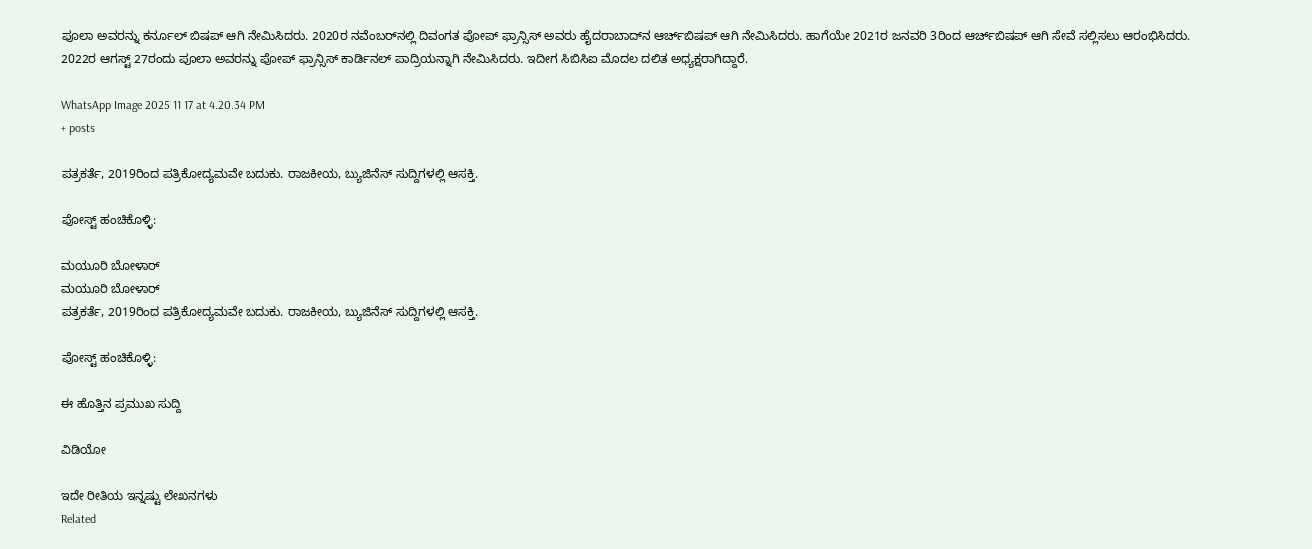ಪೂಲಾ ಅವರನ್ನು ಕರ್ನೂಲ್ ಬಿಷಪ್ ಆಗಿ ನೇಮಿಸಿದರು. 2020ರ ನವೆಂಬರ್‌ನಲ್ಲಿ ದಿವಂಗತ ಪೋಪ್ ಫ್ರಾನ್ಸಿಸ್ ಅವರು ಹೈದರಾಬಾದ್‌ನ ಆರ್ಚ್‌ಬಿಷಪ್ ಆಗಿ ನೇಮಿಸಿದರು. ಹಾಗೆಯೇ 2021ರ ಜನವರಿ 3ರಿಂದ ಆರ್ಚ್‌ಬಿಷಪ್ ಆಗಿ ಸೇವೆ ಸಲ್ಲಿಸಲು ಆರಂಭಿಸಿದರು. 2022ರ ಆಗಸ್ಟ್ 27ರಂದು ಪೂಲಾ ಅವರನ್ನು ಪೋಪ್ ಫ್ರಾನ್ಸಿಸ್ ಕಾರ್ಡಿನಲ್ ಪಾದ್ರಿಯನ್ನಾಗಿ ನೇಮಿಸಿದರು. ಇದೀಗ ಸಿಬಿಸಿಐ ಮೊದಲ ದಲಿತ ಅಧ್ಯಕ್ಷರಾಗಿದ್ದಾರೆ.

WhatsApp Image 2025 11 17 at 4.20.34 PM
+ posts

ಪತ್ರಕರ್ತೆ, 2019ರಿಂದ ಪತ್ರಿಕೋದ್ಯಮವೇ ಬದುಕು. ರಾಜಕೀಯ, ಬ್ಯುಜಿನೆಸ್‌ ಸುದ್ದಿಗಳಲ್ಲಿ ಆಸಕ್ತಿ.

ಪೋಸ್ಟ್ ಹಂಚಿಕೊಳ್ಳಿ:

ಮಯೂರಿ ಬೋಳಾರ್
ಮಯೂರಿ ಬೋಳಾರ್
ಪತ್ರಕರ್ತೆ, 2019ರಿಂದ ಪತ್ರಿಕೋದ್ಯಮವೇ ಬದುಕು. ರಾಜಕೀಯ, ಬ್ಯುಜಿನೆಸ್‌ ಸುದ್ದಿಗಳಲ್ಲಿ ಆಸಕ್ತಿ.

ಪೋಸ್ಟ್ ಹಂಚಿಕೊಳ್ಳಿ:

ಈ ಹೊತ್ತಿನ ಪ್ರಮುಖ ಸುದ್ದಿ

ವಿಡಿಯೋ

ಇದೇ ರೀತಿಯ ಇನ್ನಷ್ಟು ಲೇಖನಗಳು
Related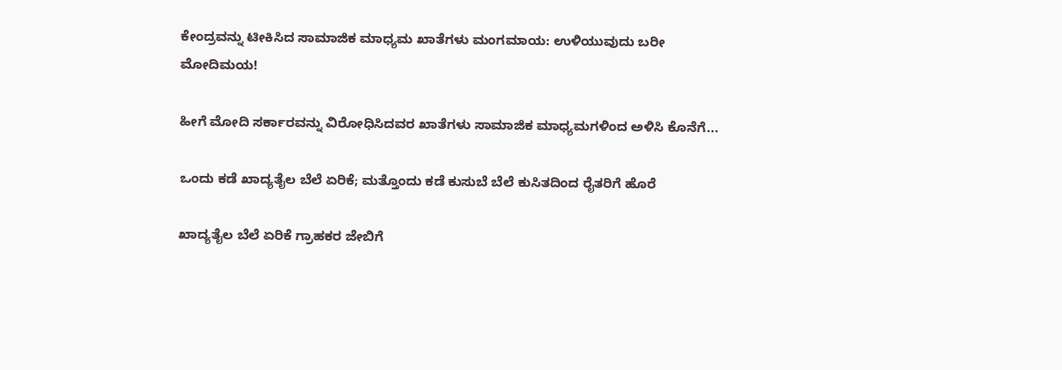ಕೇಂದ್ರವನ್ನು ಟೀಕಿಸಿದ ಸಾಮಾಜಿಕ ಮಾಧ್ಯಮ ಖಾತೆಗಳು ಮಂಗಮಾಯ: ಉಳಿಯುವುದು ಬರೀ ಮೋದಿಮಯ!

ಹೀಗೆ ಮೋದಿ ಸರ್ಕಾರವನ್ನು ವಿರೋಧಿಸಿದವರ ಖಾತೆಗಳು ಸಾಮಾಜಿಕ ಮಾಧ್ಯಮಗಳಿಂದ ಅಳಿಸಿ ಕೊನೆಗೆ...

ಒಂದು ಕಡೆ ಖಾದ್ಯತೈಲ ಬೆಲೆ ಏರಿಕೆ; ಮತ್ತೊಂದು ಕಡೆ ಕುಸುಬೆ ಬೆಲೆ ಕುಸಿತದಿಂದ ರೈತರಿಗೆ ಹೊರೆ

ಖಾದ್ಯತೈಲ ಬೆಲೆ ಏರಿಕೆ ಗ್ರಾಹಕರ ಜೇಬಿಗೆ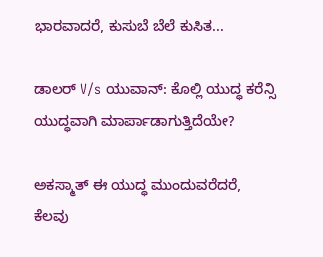ಭಾರವಾದರೆ, ಕುಸುಬೆ ಬೆಲೆ ಕುಸಿತ...

ಡಾಲರ್ V/s ಯುವಾನ್: ಕೊಲ್ಲಿ ಯುದ್ಧ ಕರೆನ್ಸಿ ಯುದ್ಧವಾಗಿ ಮಾರ್ಪಾಡಾಗುತ್ತಿದೆಯೇ?

ಅಕಸ್ಮಾತ್ ಈ ಯುದ್ಧ ಮುಂದುವರೆದರೆ, ಕೆಲವು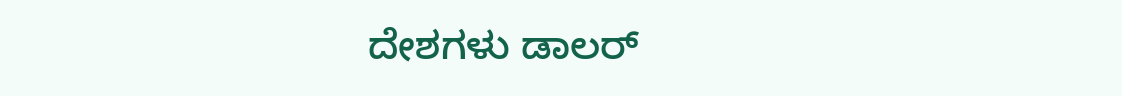ದೇಶಗಳು ಡಾಲರ್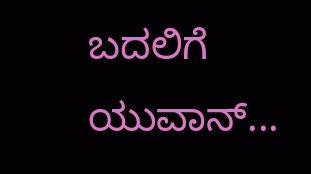ಬದಲಿಗೆ ಯುವಾನ್...